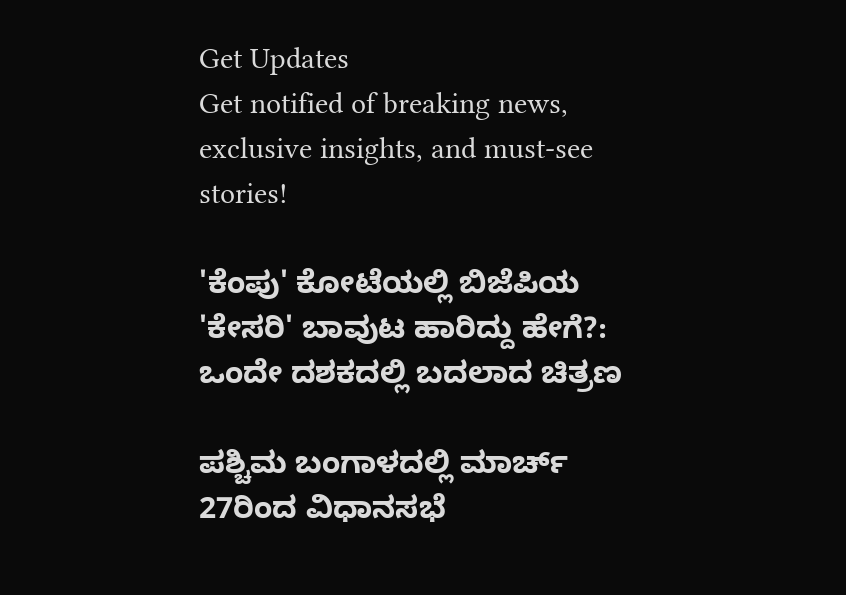Get Updates
Get notified of breaking news, exclusive insights, and must-see stories!

'ಕೆಂಪು' ಕೋಟೆಯಲ್ಲಿ ಬಿಜೆಪಿಯ 'ಕೇಸರಿ' ಬಾವುಟ ಹಾರಿದ್ದು ಹೇಗೆ?: ಒಂದೇ ದಶಕದಲ್ಲಿ ಬದಲಾದ ಚಿತ್ರಣ

ಪಶ್ಚಿಮ ಬಂಗಾಳದಲ್ಲಿ ಮಾರ್ಚ್ 27ರಿಂದ ವಿಧಾನಸಭೆ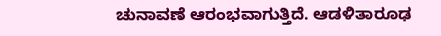ಚುನಾವಣೆ ಆರಂಭವಾಗುತ್ತಿದೆ. ಆಡಳಿತಾರೂಢ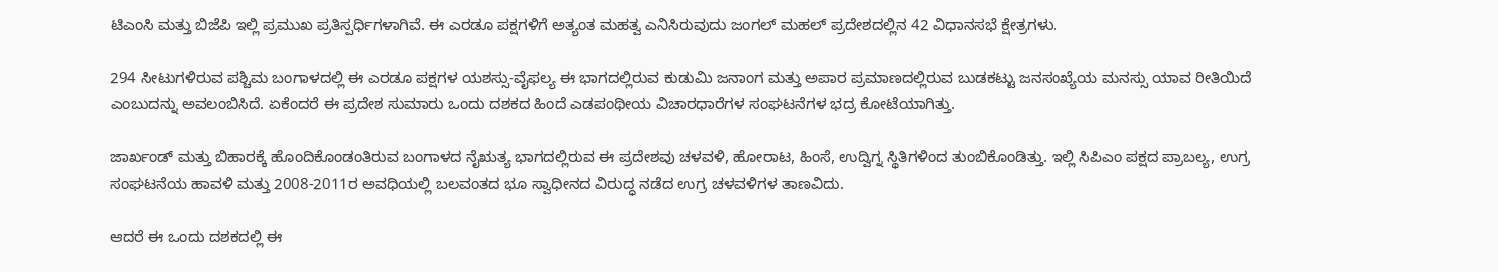ಟಿಎಂಸಿ ಮತ್ತು ಬಿಜೆಪಿ ಇಲ್ಲಿ ಪ್ರಮುಖ ಪ್ರತಿಸ್ಪರ್ಧಿಗಳಾಗಿವೆ. ಈ ಎರಡೂ ಪಕ್ಷಗಳಿಗೆ ಅತ್ಯಂತ ಮಹತ್ವ ಎನಿಸಿರುವುದು ಜಂಗಲ್ ಮಹಲ್ ಪ್ರದೇಶದಲ್ಲಿನ 42 ವಿಧಾನಸಭೆ ಕ್ಷೇತ್ರಗಳು.

294 ಸೀಟುಗಳಿರುವ ಪಶ್ಚಿಮ ಬಂಗಾಳದಲ್ಲಿ ಈ ಎರಡೂ ಪಕ್ಷಗಳ ಯಶಸ್ಸು-ವೈಫಲ್ಯ ಈ ಭಾಗದಲ್ಲಿರುವ ಕುಡುಮಿ ಜನಾಂಗ ಮತ್ತು ಅಪಾರ ಪ್ರಮಾಣದಲ್ಲಿರುವ ಬುಡಕಟ್ಟು ಜನಸಂಖ್ಯೆಯ ಮನಸ್ಸು ಯಾವ ರೀತಿಯಿದೆ ಎಂಬುದನ್ನು ಅವಲಂಬಿಸಿದೆ. ಏಕೆಂದರೆ ಈ ಪ್ರದೇಶ ಸುಮಾರು ಒಂದು ದಶಕದ ಹಿಂದೆ ಎಡಪಂಥೀಯ ವಿಚಾರಧಾರೆಗಳ ಸಂಘಟನೆಗಳ ಭದ್ರ ಕೋಟೆಯಾಗಿತ್ತು.

ಜಾರ್ಖಂಡ್ ಮತ್ತು ಬಿಹಾರಕ್ಕೆ ಹೊಂದಿಕೊಂಡಂತಿರುವ ಬಂಗಾಳದ ನೈಋತ್ಯ ಭಾಗದಲ್ಲಿರುವ ಈ ಪ್ರದೇಶವು ಚಳವಳಿ, ಹೋರಾಟ, ಹಿಂಸೆ, ಉದ್ವಿಗ್ನ ಸ್ಥಿತಿಗಳಿಂದ ತುಂಬಿಕೊಂಡಿತ್ತು. ಇಲ್ಲಿ ಸಿಪಿಎಂ ಪಕ್ಷದ ಪ್ರಾಬಲ್ಯ, ಉಗ್ರ ಸಂಘಟನೆಯ ಹಾವಳಿ ಮತ್ತು 2008-2011ರ ಅವಧಿಯಲ್ಲಿ ಬಲವಂತದ ಭೂ ಸ್ವಾಧೀನದ ವಿರುದ್ಧ ನಡೆದ ಉಗ್ರ ಚಳವಳಿಗಳ ತಾಣವಿದು.

ಆದರೆ ಈ ಒಂದು ದಶಕದಲ್ಲಿ ಈ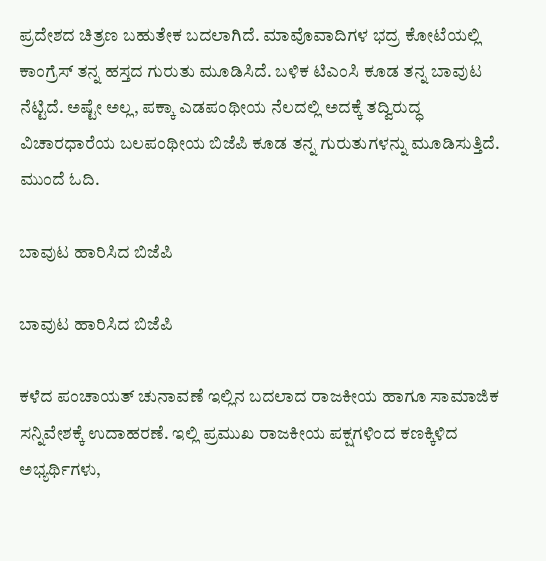ಪ್ರದೇಶದ ಚಿತ್ರಣ ಬಹುತೇಕ ಬದಲಾಗಿದೆ. ಮಾವೊವಾದಿಗಳ ಭದ್ರ ಕೋಟೆಯಲ್ಲಿ ಕಾಂಗ್ರೆಸ್‌ ತನ್ನ ಹಸ್ತದ ಗುರುತು ಮೂಡಿಸಿದೆ. ಬಳಿಕ ಟಿಎಂಸಿ ಕೂಡ ತನ್ನ ಬಾವುಟ ನೆಟ್ಟಿದೆ. ಅಷ್ಟೇ ಅಲ್ಲ, ಪಕ್ಕಾ ಎಡಪಂಥೀಯ ನೆಲದಲ್ಲಿ ಅದಕ್ಕೆ ತದ್ವಿರುದ್ಧ ವಿಚಾರಧಾರೆಯ ಬಲಪಂಥೀಯ ಬಿಜೆಪಿ ಕೂಡ ತನ್ನ ಗುರುತುಗಳನ್ನು ಮೂಡಿಸುತ್ತಿದೆ. ಮುಂದೆ ಓದಿ.

ಬಾವುಟ ಹಾರಿಸಿದ ಬಿಜೆಪಿ

ಬಾವುಟ ಹಾರಿಸಿದ ಬಿಜೆಪಿ

ಕಳೆದ ಪಂಚಾಯತ್ ಚುನಾವಣೆ ಇಲ್ಲಿನ ಬದಲಾದ ರಾಜಕೀಯ ಹಾಗೂ ಸಾಮಾಜಿಕ ಸನ್ನಿವೇಶಕ್ಕೆ ಉದಾಹರಣೆ. ಇಲ್ಲಿ ಪ್ರಮುಖ ರಾಜಕೀಯ ಪಕ್ಷಗಳಿಂದ ಕಣಕ್ಕಿಳಿದ ಅಭ್ಯರ್ಥಿಗಳು,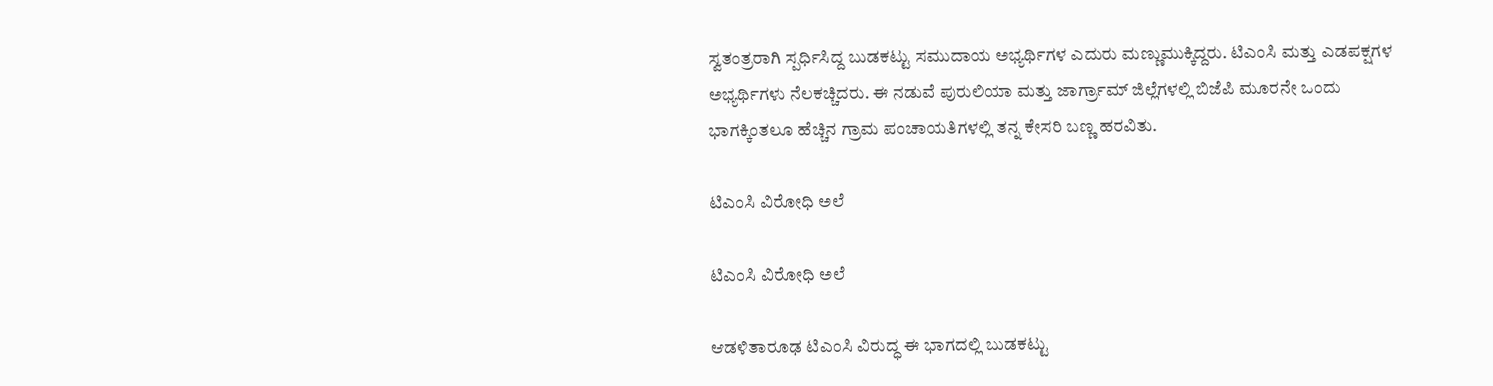ಸ್ವತಂತ್ರರಾಗಿ ಸ್ಪರ್ಧಿಸಿದ್ದ ಬುಡಕಟ್ಟು ಸಮುದಾಯ ಅಭ್ಯರ್ಥಿಗಳ ಎದುರು ಮಣ್ಣುಮುಕ್ಕಿದ್ದರು. ಟಿಎಂಸಿ ಮತ್ತು ಎಡಪಕ್ಷಗಳ ಅಭ್ಯರ್ಥಿಗಳು ನೆಲಕಚ್ಚಿದರು. ಈ ನಡುವೆ ಪುರುಲಿಯಾ ಮತ್ತು ಜಾರ್ಗ್ರಾಮ್ ಜಿಲ್ಲೆಗಳಲ್ಲಿ ಬಿಜೆಪಿ ಮೂರನೇ ಒಂದು ಭಾಗಕ್ಕಿಂತಲೂ ಹೆಚ್ಚಿನ ಗ್ರಾಮ ಪಂಚಾಯತಿಗಳಲ್ಲಿ ತನ್ನ ಕೇಸರಿ ಬಣ್ಣ ಹರವಿತು.

ಟಿಎಂಸಿ ವಿರೋಧಿ ಅಲೆ

ಟಿಎಂಸಿ ವಿರೋಧಿ ಅಲೆ

ಆಡಳಿತಾರೂಢ ಟಿಎಂಸಿ ವಿರುದ್ಧ ಈ ಭಾಗದಲ್ಲಿ ಬುಡಕಟ್ಟು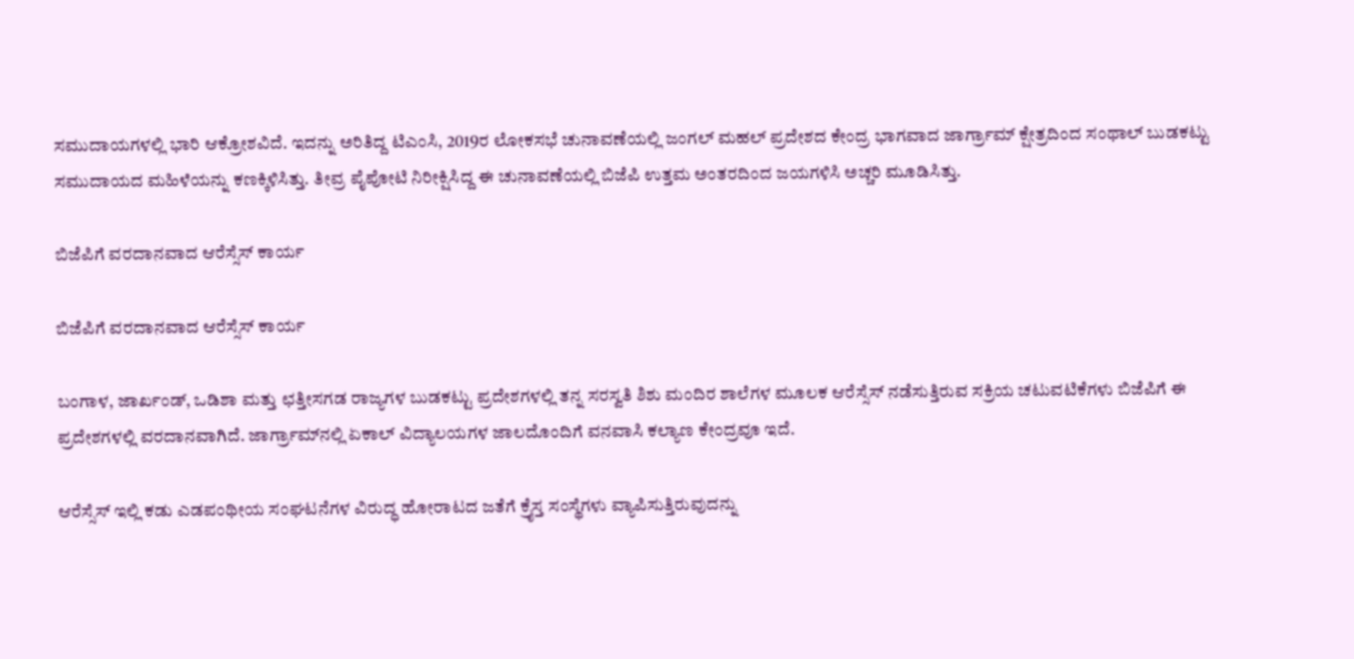ಸಮುದಾಯಗಳಲ್ಲಿ ಭಾರಿ ಆಕ್ರೋಶವಿದೆ. ಇದನ್ನು ಅರಿತಿದ್ದ ಟಿಎಂಸಿ, 2019ರ ಲೋಕಸಭೆ ಚುನಾವಣೆಯಲ್ಲಿ ಜಂಗಲ್ ಮಹಲ್ ಪ್ರದೇಶದ ಕೇಂದ್ರ ಭಾಗವಾದ ಜಾರ್ಗ್ರಾಮ್ ಕ್ಷೇತ್ರದಿಂದ ಸಂಥಾಲ್ ಬುಡಕಟ್ಟು ಸಮುದಾಯದ ಮಹಿಳೆಯನ್ನು ಕಣಕ್ಕಿಳಿಸಿತ್ತು. ತೀವ್ರ ಪೈಪೋಟಿ ನಿರೀಕ್ಷಿಸಿದ್ದ ಈ ಚುನಾವಣೆಯಲ್ಲಿ ಬಿಜೆಪಿ ಉತ್ತಮ ಅಂತರದಿಂದ ಜಯಗಳಿಸಿ ಅಚ್ಚರಿ ಮೂಡಿಸಿತ್ತು.

ಬಿಜೆಪಿಗೆ ವರದಾನವಾದ ಆರೆಸ್ಸೆಸ್ ಕಾರ್ಯ

ಬಿಜೆಪಿಗೆ ವರದಾನವಾದ ಆರೆಸ್ಸೆಸ್ ಕಾರ್ಯ

ಬಂಗಾಳ, ಜಾರ್ಖಂಡ್, ಒಡಿಶಾ ಮತ್ತು ಛತ್ತೀಸಗಡ ರಾಜ್ಯಗಳ ಬುಡಕಟ್ಟು ಪ್ರದೇಶಗಳಲ್ಲಿ ತನ್ನ ಸರಸ್ವತಿ ಶಿಶು ಮಂದಿರ ಶಾಲೆಗಳ ಮೂಲಕ ಆರೆಸ್ಸೆಸ್ ನಡೆಸುತ್ತಿರುವ ಸಕ್ರಿಯ ಚಟುವಟಿಕೆಗಳು ಬಿಜೆಪಿಗೆ ಈ ಪ್ರದೇಶಗಳಲ್ಲಿ ವರದಾನವಾಗಿದೆ. ಜಾರ್ಗ್ರಾಮ್‌ನಲ್ಲಿ ಏಕಾಲ್ ವಿದ್ಯಾಲಯಗಳ ಜಾಲದೊಂದಿಗೆ ವನವಾಸಿ ಕಲ್ಯಾಣ ಕೇಂದ್ರವೂ ಇದೆ.

ಆರೆಸ್ಸೆಸ್ ಇಲ್ಲಿ ಕಡು ಎಡಪಂಥೀಯ ಸಂಘಟನೆಗಳ ವಿರುದ್ಧ ಹೋರಾಟದ ಜತೆಗೆ ಕ್ರೈಸ್ತ ಸಂಸ್ಥೆಗಳು ವ್ಯಾಪಿಸುತ್ತಿರುವುದನ್ನು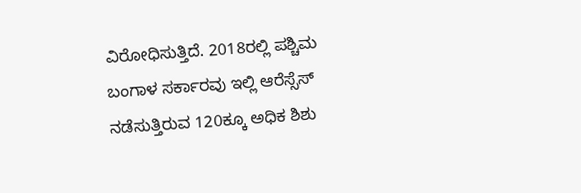ವಿರೋಧಿಸುತ್ತಿದೆ. 2018ರಲ್ಲಿ ಪಶ್ಚಿಮ ಬಂಗಾಳ ಸರ್ಕಾರವು ಇಲ್ಲಿ ಆರೆಸ್ಸೆಸ್ ನಡೆಸುತ್ತಿರುವ 120ಕ್ಕೂ ಅಧಿಕ ಶಿಶು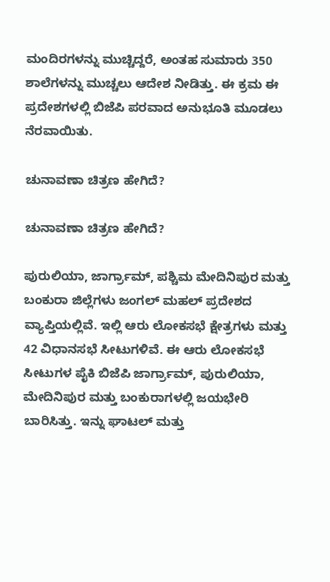ಮಂದಿರಗಳನ್ನು ಮುಚ್ಚಿದ್ದರೆ, ಅಂತಹ ಸುಮಾರು 350 ಶಾಲೆಗಳನ್ನು ಮುಚ್ಚಲು ಆದೇಶ ನೀಡಿತ್ತು. ಈ ಕ್ರಮ ಈ ಪ್ರದೇಶಗಳಲ್ಲಿ ಬಿಜೆಪಿ ಪರವಾದ ಅನುಭೂತಿ ಮೂಡಲು ನೆರವಾಯಿತು.

ಚುನಾವಣಾ ಚಿತ್ರಣ ಹೇಗಿದೆ?

ಚುನಾವಣಾ ಚಿತ್ರಣ ಹೇಗಿದೆ?

ಪುರುಲಿಯಾ, ಜಾರ್ಗ್ರಾಮ್, ಪಶ್ಚಿಮ ಮೇದಿನಿಪುರ ಮತ್ತು ಬಂಕುರಾ ಜಿಲ್ಲೆಗಳು ಜಂಗಲ್ ಮಹಲ್ ಪ್ರದೇಶದ ವ್ಯಾಪ್ತಿಯಲ್ಲಿವೆ. ಇಲ್ಲಿ ಆರು ಲೋಕಸಭೆ ಕ್ಷೇತ್ರಗಳು ಮತ್ತು 42 ವಿಧಾನಸಭೆ ಸೀಟುಗಳಿವೆ. ಈ ಆರು ಲೋಕಸಭೆ ಸೀಟುಗಳ ಪೈಕಿ ಬಿಜೆಪಿ ಜಾರ್ಗ್ರಾಮ್, ಪುರುಲಿಯಾ, ಮೇದಿನಿಪುರ ಮತ್ತು ಬಂಕುರಾಗಳಲ್ಲಿ ಜಯಭೇರಿ ಬಾರಿಸಿತ್ತು. ಇನ್ನು ಘಾಟಲ್ ಮತ್ತು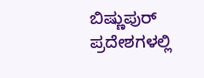ಬಿಷ್ಣುಪುರ್ ಪ್ರದೇಶಗಳಲ್ಲಿ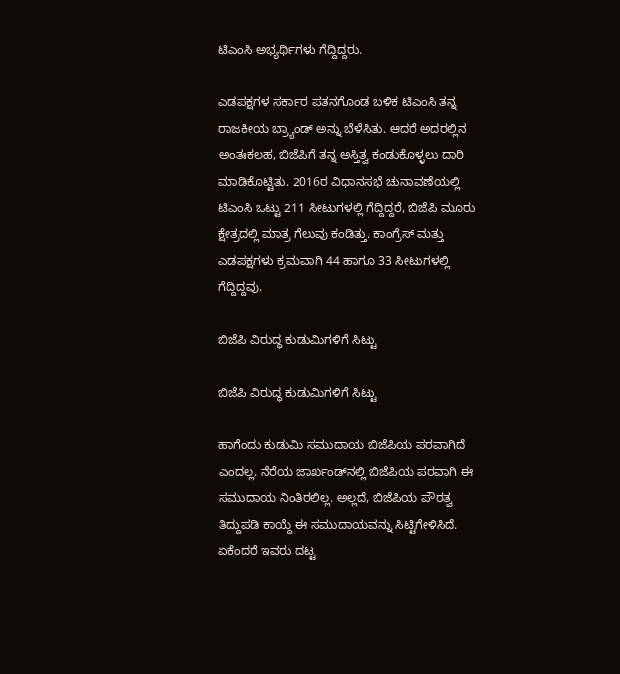ಟಿಎಂಸಿ ಅಭ್ಯರ್ಥಿಗಳು ಗೆದ್ದಿದ್ದರು.

ಎಡಪಕ್ಷಗಳ ಸರ್ಕಾರ ಪತನಗೊಂಡ ಬಳಿಕ ಟಿಎಂಸಿ ತನ್ನ ರಾಜಕೀಯ ಬ್ರ್ಯಾಂಡ್ ಅನ್ನು ಬೆಳೆಸಿತು. ಆದರೆ ಅದರಲ್ಲಿನ ಅಂತಃಕಲಹ, ಬಿಜೆಪಿಗೆ ತನ್ನ ಅಸ್ತಿತ್ವ ಕಂಡುಕೊಳ್ಳಲು ದಾರಿ ಮಾಡಿಕೊಟ್ಟಿತು. 2016ರ ವಿಧಾನಸಭೆ ಚುನಾವಣೆಯಲ್ಲಿ ಟಿಎಂಸಿ ಒಟ್ಟು 211 ಸೀಟುಗಳಲ್ಲಿ ಗೆದ್ದಿದ್ದರೆ, ಬಿಜೆಪಿ ಮೂರು ಕ್ಷೇತ್ರದಲ್ಲಿ ಮಾತ್ರ ಗೆಲುವು ಕಂಡಿತ್ತು. ಕಾಂಗ್ರೆಸ್ ಮತ್ತು ಎಡಪಕ್ಷಗಳು ಕ್ರಮವಾಗಿ 44 ಹಾಗೂ 33 ಸೀಟುಗಳಲ್ಲಿ ಗೆದ್ದಿದ್ದವು.

ಬಿಜೆಪಿ ವಿರುದ್ಧ ಕುಡುಮಿಗಳಿಗೆ ಸಿಟ್ಟು

ಬಿಜೆಪಿ ವಿರುದ್ಧ ಕುಡುಮಿಗಳಿಗೆ ಸಿಟ್ಟು

ಹಾಗೆಂದು ಕುಡುಮಿ ಸಮುದಾಯ ಬಿಜೆಪಿಯ ಪರವಾಗಿದೆ ಎಂದಲ್ಲ. ನೆರೆಯ ಜಾರ್ಖಂಡ್‌ನಲ್ಲಿ ಬಿಜೆಪಿಯ ಪರವಾಗಿ ಈ ಸಮುದಾಯ ನಿಂತಿರಲಿಲ್ಲ. ಅಲ್ಲದೆ, ಬಿಜೆಪಿಯ ಪೌರತ್ವ ತಿದ್ದುಪಡಿ ಕಾಯ್ದೆ ಈ ಸಮುದಾಯವನ್ನು ಸಿಟ್ಟಿಗೇಳಿಸಿದೆ. ಏಕೆಂದರೆ ಇವರು ದಟ್ಟ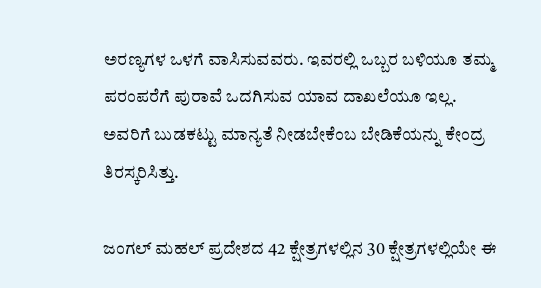ಅರಣ್ಯಗಳ ಒಳಗೆ ವಾಸಿಸುವವರು. ಇವರಲ್ಲಿ ಒಬ್ಬರ ಬಳಿಯೂ ತಮ್ಮ ಪರಂಪರೆಗೆ ಪುರಾವೆ ಒದಗಿಸುವ ಯಾವ ದಾಖಲೆಯೂ ಇಲ್ಲ. ಅವರಿಗೆ ಬುಡಕಟ್ಟು ಮಾನ್ಯತೆ ನೀಡಬೇಕೆಂಬ ಬೇಡಿಕೆಯನ್ನು ಕೇಂದ್ರ ತಿರಸ್ಕರಿಸಿತ್ತು.

ಜಂಗಲ್ ಮಹಲ್ ಪ್ರದೇಶದ 42 ಕ್ಷೇತ್ರಗಳಲ್ಲಿನ 30 ಕ್ಷೇತ್ರಗಳಲ್ಲಿಯೇ ಈ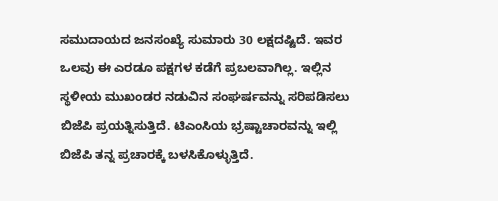ಸಮುದಾಯದ ಜನಸಂಖ್ಯೆ ಸುಮಾರು 30 ಲಕ್ಷದಷ್ಟಿದೆ. ಇವರ ಒಲವು ಈ ಎರಡೂ ಪಕ್ಷಗಳ ಕಡೆಗೆ ಪ್ರಬಲವಾಗಿಲ್ಲ. ಇಲ್ಲಿನ ಸ್ಥಳೀಯ ಮುಖಂಡರ ನಡುವಿನ ಸಂಘರ್ಷವನ್ನು ಸರಿಪಡಿಸಲು ಬಿಜೆಪಿ ಪ್ರಯತ್ನಿಸುತ್ತಿದೆ. ಟಿಎಂಸಿಯ ಭ್ರಷ್ಟಾಚಾರವನ್ನು ಇಲ್ಲಿ ಬಿಜೆಪಿ ತನ್ನ ಪ್ರಚಾರಕ್ಕೆ ಬಳಸಿಕೊಳ್ಳುತ್ತಿದೆ.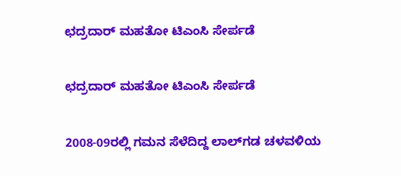ಛದ್ರದಾರ್ ಮಹತೋ ಟಿಎಂಸಿ ಸೇರ್ಪಡೆ

ಛದ್ರದಾರ್ ಮಹತೋ ಟಿಎಂಸಿ ಸೇರ್ಪಡೆ

2008-09ರಲ್ಲಿ ಗಮನ ಸೆಳೆದಿದ್ದ ಲಾಲ್‌ಗಡ ಚಳವಳಿಯ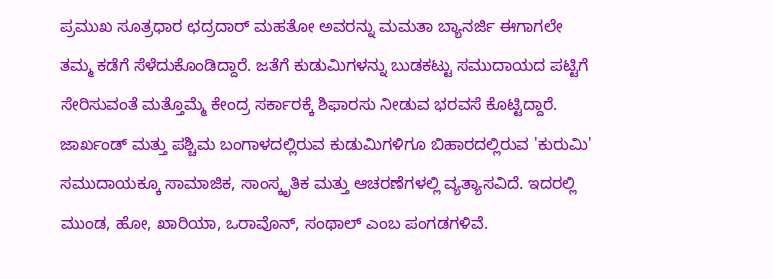ಪ್ರಮುಖ ಸೂತ್ರಧಾರ ಛದ್ರದಾರ್ ಮಹತೋ ಅವರನ್ನು ಮಮತಾ ಬ್ಯಾನರ್ಜಿ ಈಗಾಗಲೇ ತಮ್ಮ ಕಡೆಗೆ ಸೆಳೆದುಕೊಂಡಿದ್ದಾರೆ. ಜತೆಗೆ ಕುಡುಮಿಗಳನ್ನು ಬುಡಕಟ್ಟು ಸಮುದಾಯದ ಪಟ್ಟಿಗೆ ಸೇರಿಸುವಂತೆ ಮತ್ತೊಮ್ಮೆ ಕೇಂದ್ರ ಸರ್ಕಾರಕ್ಕೆ ಶಿಫಾರಸು ನೀಡುವ ಭರವಸೆ ಕೊಟ್ಟಿದ್ದಾರೆ. ಜಾರ್ಖಂಡ್ ಮತ್ತು ಪಶ್ಚಿಮ ಬಂಗಾಳದಲ್ಲಿರುವ ಕುಡುಮಿಗಳಿಗೂ ಬಿಹಾರದಲ್ಲಿರುವ 'ಕುರುಮಿ' ಸಮುದಾಯಕ್ಕೂ ಸಾಮಾಜಿಕ, ಸಾಂಸ್ಕೃತಿಕ ಮತ್ತು ಆಚರಣೆಗಳಲ್ಲಿ ವ್ಯತ್ಯಾಸವಿದೆ. ಇದರಲ್ಲಿ ಮುಂಡ, ಹೋ, ಖಾರಿಯಾ, ಒರಾವೊನ್, ಸಂಥಾಲ್ ಎಂಬ ಪಂಗಡಗಳಿವೆ.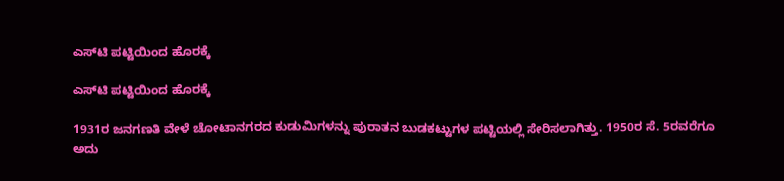ಎಸ್‌ಟಿ ಪಟ್ಟಿಯಿಂದ ಹೊರಕ್ಕೆ

ಎಸ್‌ಟಿ ಪಟ್ಟಿಯಿಂದ ಹೊರಕ್ಕೆ

1931ರ ಜನಗಣತಿ ವೇಳೆ ಚೋಟಾನಗರದ ಕುಡುಮಿಗಳನ್ನು ಪುರಾತನ ಬುಡಕಟ್ಟುಗಳ ಪಟ್ಟಿಯಲ್ಲಿ ಸೇರಿಸಲಾಗಿತ್ತು. 1950ರ ಸೆ. 5ರವರೆಗೂ ಅದು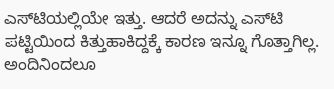ಎಸ್‌ಟಿಯಲ್ಲಿಯೇ ಇತ್ತು. ಆದರೆ ಅದನ್ನು ಎಸ್‌ಟಿ ಪಟ್ಟಿಯಿಂದ ಕಿತ್ತುಹಾಕಿದ್ದಕ್ಕೆ ಕಾರಣ ಇನ್ನೂ ಗೊತ್ತಾಗಿಲ್ಲ. ಅಂದಿನಿಂದಲೂ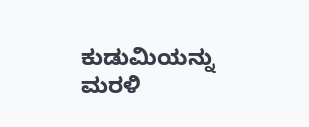ಕುಡುಮಿಯನ್ನು ಮರಳಿ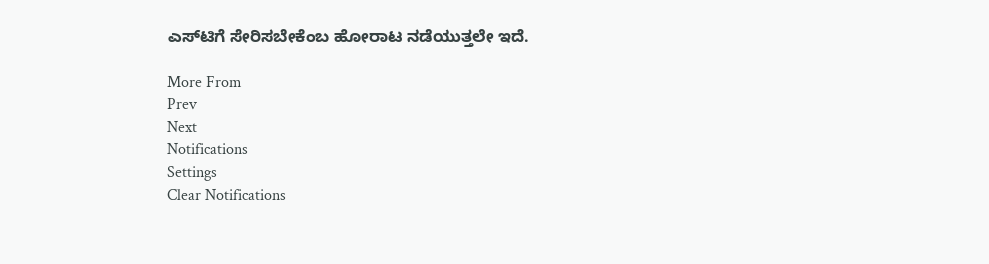ಎಸ್‌ಟಿಗೆ ಸೇರಿಸಬೇಕೆಂಬ ಹೋರಾಟ ನಡೆಯುತ್ತಲೇ ಇದೆ.

More From
Prev
Next
Notifications
Settings
Clear Notifications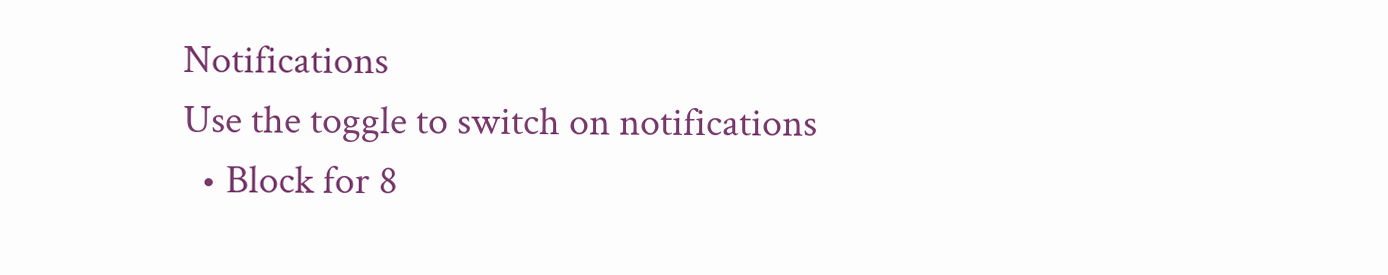Notifications
Use the toggle to switch on notifications
  • Block for 8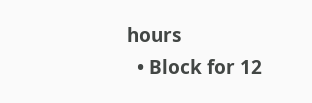hours
  • Block for 12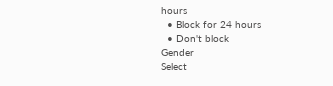hours
  • Block for 24 hours
  • Don't block
Gender
Select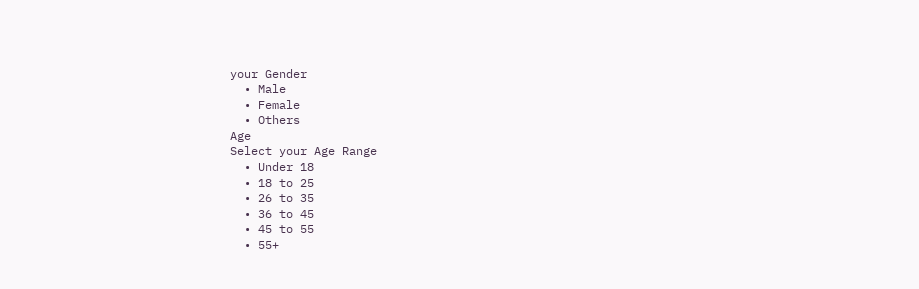your Gender
  • Male
  • Female
  • Others
Age
Select your Age Range
  • Under 18
  • 18 to 25
  • 26 to 35
  • 36 to 45
  • 45 to 55
  • 55+